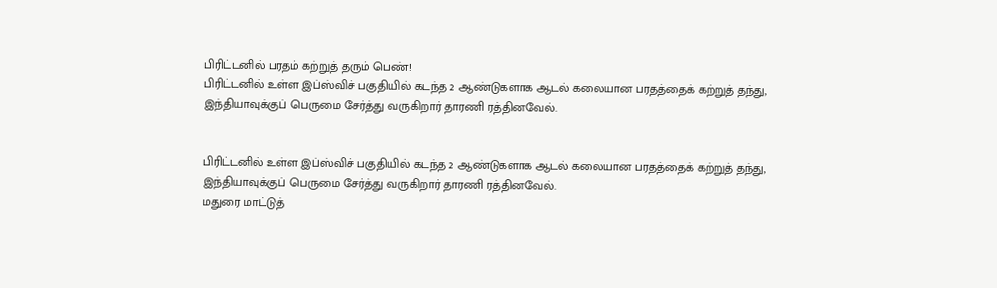பிரிட்டனில் பரதம் கற்றுத் தரும் பெண்!
பிரிட்டனில் உள்ள இப்ஸ்விச் பகுதியில் கடந்த 2 ஆண்டுகளாக ஆடல் கலையான பரதத்தைக் கற்றுத் தந்து, இந்தியாவுக்குப் பெருமை சேர்த்து வருகிறார் தாரணி ரத்தினவேல்.


பிரிட்டனில் உள்ள இப்ஸ்விச் பகுதியில் கடந்த 2 ஆண்டுகளாக ஆடல் கலையான பரதத்தைக் கற்றுத் தந்து, இந்தியாவுக்குப் பெருமை சேர்த்து வருகிறார் தாரணி ரத்தினவேல்.
மதுரை மாட்டுத்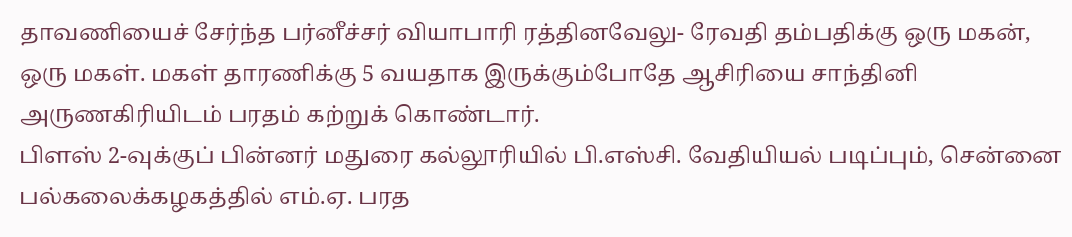தாவணியைச் சேர்ந்த பர்னீச்சர் வியாபாரி ரத்தினவேலு- ரேவதி தம்பதிக்கு ஒரு மகன், ஒரு மகள். மகள் தாரணிக்கு 5 வயதாக இருக்கும்போதே ஆசிரியை சாந்தினி அருணகிரியிடம் பரதம் கற்றுக் கொண்டார்.
பிளஸ் 2-வுக்குப் பின்னர் மதுரை கல்லூரியில் பி.எஸ்சி. வேதியியல் படிப்பும், சென்னை பல்கலைக்கழகத்தில் எம்.ஏ. பரத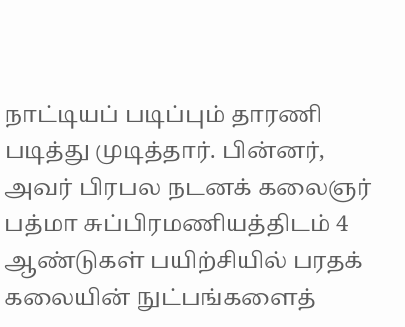நாட்டியப் படிப்பும் தாரணி படித்து முடித்தார். பின்னர், அவர் பிரபல நடனக் கலைஞர் பத்மா சுப்பிரமணியத்திடம் 4 ஆண்டுகள் பயிற்சியில் பரதக் கலையின் நுட்பங்களைத்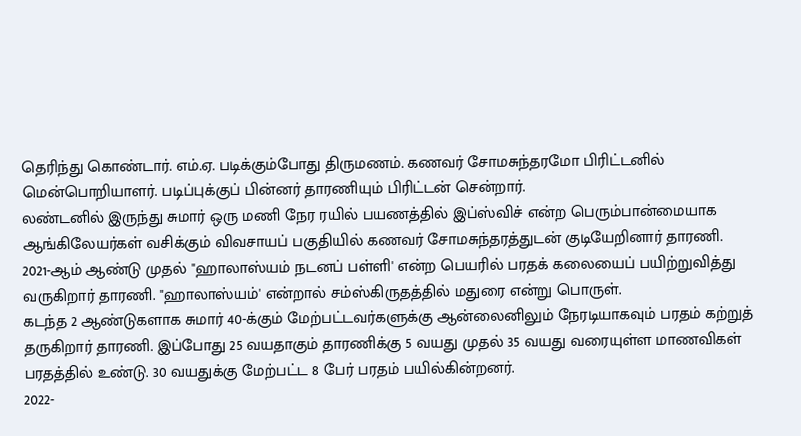தெரிந்து கொண்டார். எம்.ஏ. படிக்கும்போது திருமணம். கணவர் சோமசுந்தரமோ பிரிட்டனில் மென்பொறியாளர். படிப்புக்குப் பின்னர் தாரணியும் பிரிட்டன் சென்றார்.
லண்டனில் இருந்து சுமார் ஒரு மணி நேர ரயில் பயணத்தில் இப்ஸ்விச் என்ற பெரும்பான்மையாக ஆங்கிலேயர்கள் வசிக்கும் விவசாயப் பகுதியில் கணவர் சோமசுந்தரத்துடன் குடியேறினார் தாரணி.
2021-ஆம் ஆண்டு முதல் "ஹாலாஸ்யம் நடனப் பள்ளி' என்ற பெயரில் பரதக் கலையைப் பயிற்றுவித்து வருகிறார் தாரணி. "ஹாலாஸ்யம்' என்றால் சம்ஸ்கிருதத்தில் மதுரை என்று பொருள்.
கடந்த 2 ஆண்டுகளாக சுமார் 40-க்கும் மேற்பட்டவர்களுக்கு ஆன்லைனிலும் நேரடியாகவும் பரதம் கற்றுத் தருகிறார் தாரணி. இப்போது 25 வயதாகும் தாரணிக்கு 5 வயது முதல் 35 வயது வரையுள்ள மாணவிகள் பரதத்தில் உண்டு. 30 வயதுக்கு மேற்பட்ட 8 பேர் பரதம் பயில்கின்றனர்.
2022-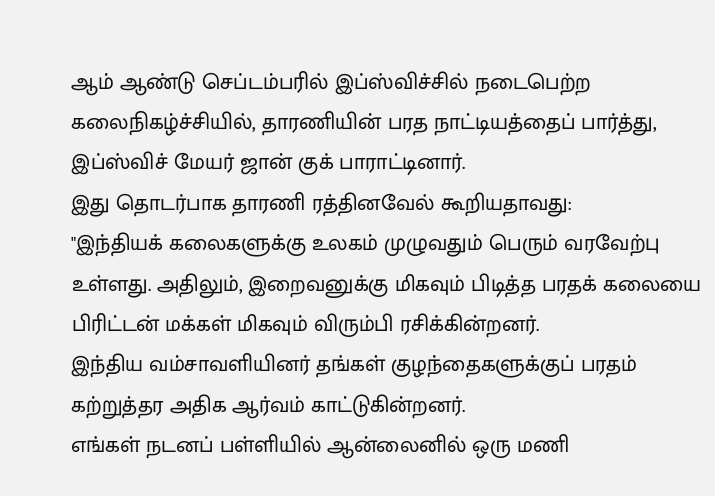ஆம் ஆண்டு செப்டம்பரில் இப்ஸ்விச்சில் நடைபெற்ற கலைநிகழ்ச்சியில், தாரணியின் பரத நாட்டியத்தைப் பார்த்து, இப்ஸ்விச் மேயர் ஜான் குக் பாராட்டினார்.
இது தொடர்பாக தாரணி ரத்தினவேல் கூறியதாவது:
"இந்தியக் கலைகளுக்கு உலகம் முழுவதும் பெரும் வரவேற்பு உள்ளது. அதிலும், இறைவனுக்கு மிகவும் பிடித்த பரதக் கலையை பிரிட்டன் மக்கள் மிகவும் விரும்பி ரசிக்கின்றனர்.
இந்திய வம்சாவளியினர் தங்கள் குழந்தைகளுக்குப் பரதம் கற்றுத்தர அதிக ஆர்வம் காட்டுகின்றனர்.
எங்கள் நடனப் பள்ளியில் ஆன்லைனில் ஒரு மணி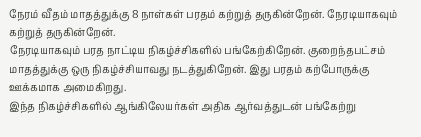நேரம் வீதம் மாதத்துக்கு 8 நாள்கள் பரதம் கற்றுத் தருகின்றேன். நேரடியாகவும் கற்றுத் தருகின்றேன்.
நேரடியாகவும் பரத நாட்டிய நிகழ்ச்சிகளில் பங்கேற்கிறேன். குறைந்தபட்சம் மாதத்துக்கு ஒரு நிகழ்ச்சியாவது நடத்துகிறேன். இது பரதம் கற்போருக்கு ஊக்கமாக அமைகிறது.
இந்த நிகழ்ச்சிகளில் ஆங்கிலேயர்கள் அதிக ஆர்வத்துடன் பங்கேற்று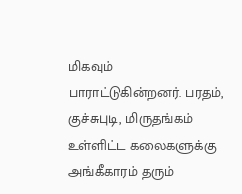மிகவும் பாராட்டுகின்றனர். பரதம், குச்சுபுடி, மிருதங்கம் உள்ளிட்ட கலைகளுக்கு அங்கீகாரம் தரும்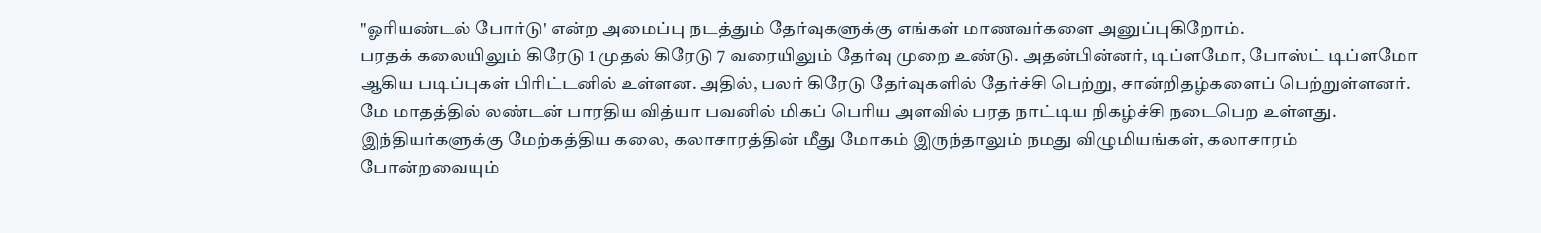"ஓரியண்டல் போர்டு' என்ற அமைப்பு நடத்தும் தேர்வுகளுக்கு எங்கள் மாணவர்களை அனுப்புகிறோம்.
பரதக் கலையிலும் கிரேடு 1 முதல் கிரேடு 7 வரையிலும் தேர்வு முறை உண்டு. அதன்பின்னர், டிப்ளமோ, போஸ்ட் டிப்ளமோ ஆகிய படிப்புகள் பிரிட்டனில் உள்ளன. அதில், பலர் கிரேடு தேர்வுகளில் தேர்ச்சி பெற்று, சான்றிதழ்களைப் பெற்றுள்ளனர்.
மே மாதத்தில் லண்டன் பாரதிய வித்யா பவனில் மிகப் பெரிய அளவில் பரத நாட்டிய நிகழ்ச்சி நடைபெற உள்ளது. இந்தியர்களுக்கு மேற்கத்திய கலை, கலாசாரத்தின் மீது மோகம் இருந்தாலும் நமது விழுமியங்கள், கலாசாரம் போன்றவையும்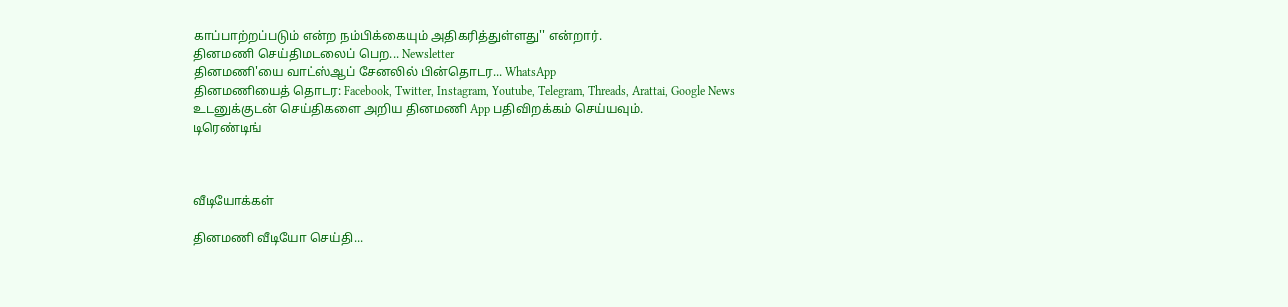காப்பாற்றப்படும் என்ற நம்பிக்கையும் அதிகரித்துள்ளது'' என்றார்.
தினமணி செய்திமடலைப் பெற... Newsletter
தினமணி'யை வாட்ஸ்ஆப் சேனலில் பின்தொடர... WhatsApp
தினமணியைத் தொடர: Facebook, Twitter, Instagram, Youtube, Telegram, Threads, Arattai, Google News
உடனுக்குடன் செய்திகளை அறிய தினமணி App பதிவிறக்கம் செய்யவும்.
டிரெண்டிங்



வீடியோக்கள்

தினமணி வீடியோ செய்தி...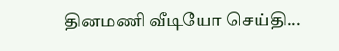தினமணி வீடியோ செய்தி...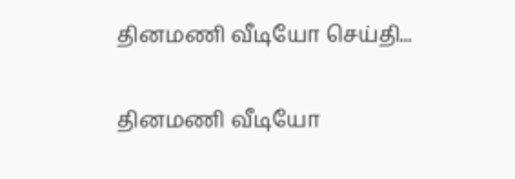தினமணி வீடியோ செய்தி...

தினமணி வீடியோ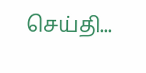செய்தி...